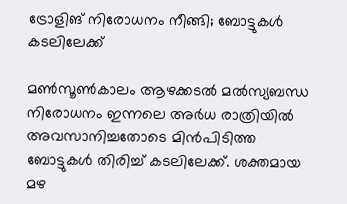ട്രോളിങ് നിരോധനം നീങ്ങി; ബോട്ടുകള്‍ കടലിലേക്ക്

മണ്‍സൂണ്‍കാലം ആഴക്കടല്‍ മല്‍സ്യബന്ധ നിരോധനം ഇന്നലെ അര്‍ധ രാത്രിയില്‍ അവസാനിച്ചതോടെ മിന്‍പിടിത്ത ബോട്ടുകള്‍ തിരിച്ച് കടലിലേക്ക്. ശക്തമായ മഴ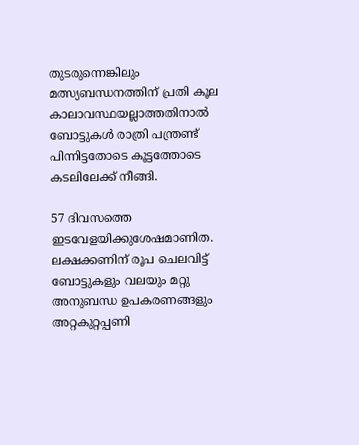തുടരുന്നെങ്കിലും മത്സ്യബന്ധനത്തിന് പ്രതി കൂല കാലാവസ്ഥയല്ലാത്തതിനാല്‍ ബോട്ടുകള്‍ രാത്രി പന്ത്രണ്ട് പിന്നിട്ടതോടെ കൂട്ടത്തോടെ കടലിലേക്ക് നീങ്ങി.

57 ദിവസത്തെ ഇടവേളയിക്കുശേഷമാണിത. ലക്ഷക്കണിന് രൂപ ചെലവിട്ട് ബോട്ടുകളും വലയും മറ്റു അനുബന്ധ ഉപകരണങ്ങളും അറ്റകുറ്റപ്പണി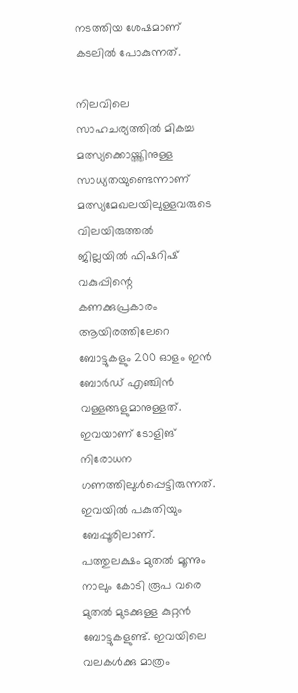നടത്തിയ ശേഷമാണ് കടലില്‍ പോകുന്നത്.

നിലവിലെ സാഹചര്യത്തില്‍ മികച്ച മത്സ്യക്കൊയ്ത്തിനുള്ള സാധ്യതയുണ്ടെന്നാണ് മത്സ്യമേഖലയിലുള്ളവരുടെ വിലയിരുത്തല്‍
ജില്ലയില്‍ ഫിഷറിഷ് വകുപ്പിന്റെ കണക്കുപ്രകാരം ആയിരത്തിലേറെ ബോട്ടുകളും 200 ഓളം ഇന്‍ ബോര്‍ഡ് എഞ്ചിന്‍ വള്ളങ്ങളുമാനുള്ളത്. ഇവയാണ് ടോളിങ് നിരോധന ഗണത്തിലുള്‍പ്പെട്ടിരുന്നത്. ഇവയില്‍ പകുതിയും ബേപ്പൂരിലാണ്. പത്തുലക്ഷം മുതല്‍ മൂന്നും നാലും കോടി രൂപ വരെ മുതല്‍ മുടക്കുള്ള കുറ്റന്‍ ബോട്ടുകളുണ്ട്. ഇവയിലെ വലകള്‍ക്കു മാത്രം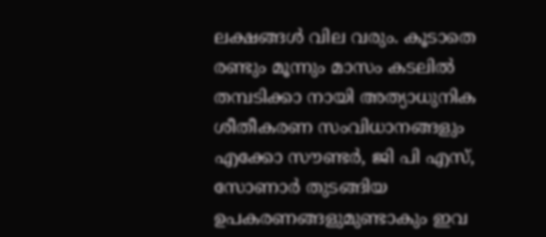ലക്ഷങ്ങള്‍ വില വരും. കൂടാതെ രണ്ടും മൂന്നും മാസം കടലില്‍ തമ്പടിക്കാ നായി അത്യാധുനിക ശീതീകരണ സംവിധാനങ്ങളും എക്കോ സൗണ്ടര്‍, ജി പി എസ്, സോണാര്‍ തുടങ്ങിയ ഉപകരണങ്ങളുമുണ്ടാകും ഇവ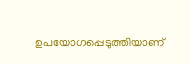ഉപയോഗപ്പെടുത്തിയാണ്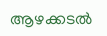ആഴക്കടല്‍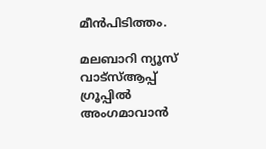മീന്‍പിടിത്തം.

മലബാറി ന്യൂസ് വാട്‌സ്ആപ്പ് ഗ്രൂപ്പില്‍ അംഗമാവാന്‍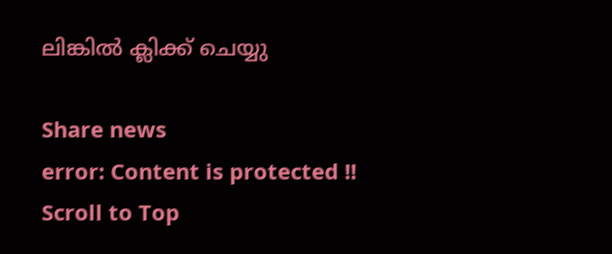ലിങ്കില്‍ ക്ലിക്ക് ചെയ്യു

Share news
error: Content is protected !!
Scroll to Top